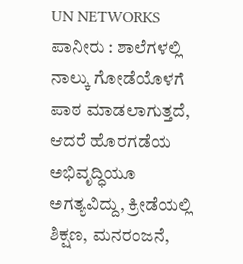UN NETWORKS
ಪಾನೀರು : ಶಾಲೆಗಳಲ್ಲಿ ನಾಲ್ಕು ಗೋಡೆಯೊಳಗೆ ಪಾಠ ಮಾಡಲಾಗುತ್ತದೆ, ಆದರೆ ಹೊರಗಡೆಯ ಅಭಿವೃದ್ಧಿಯೂ ಅಗತ್ಯವಿದ್ದು, ಕ್ರೀಡೆಯಲ್ಲಿ ಶಿಕ್ಷಣ, ಮನರಂಜನೆ,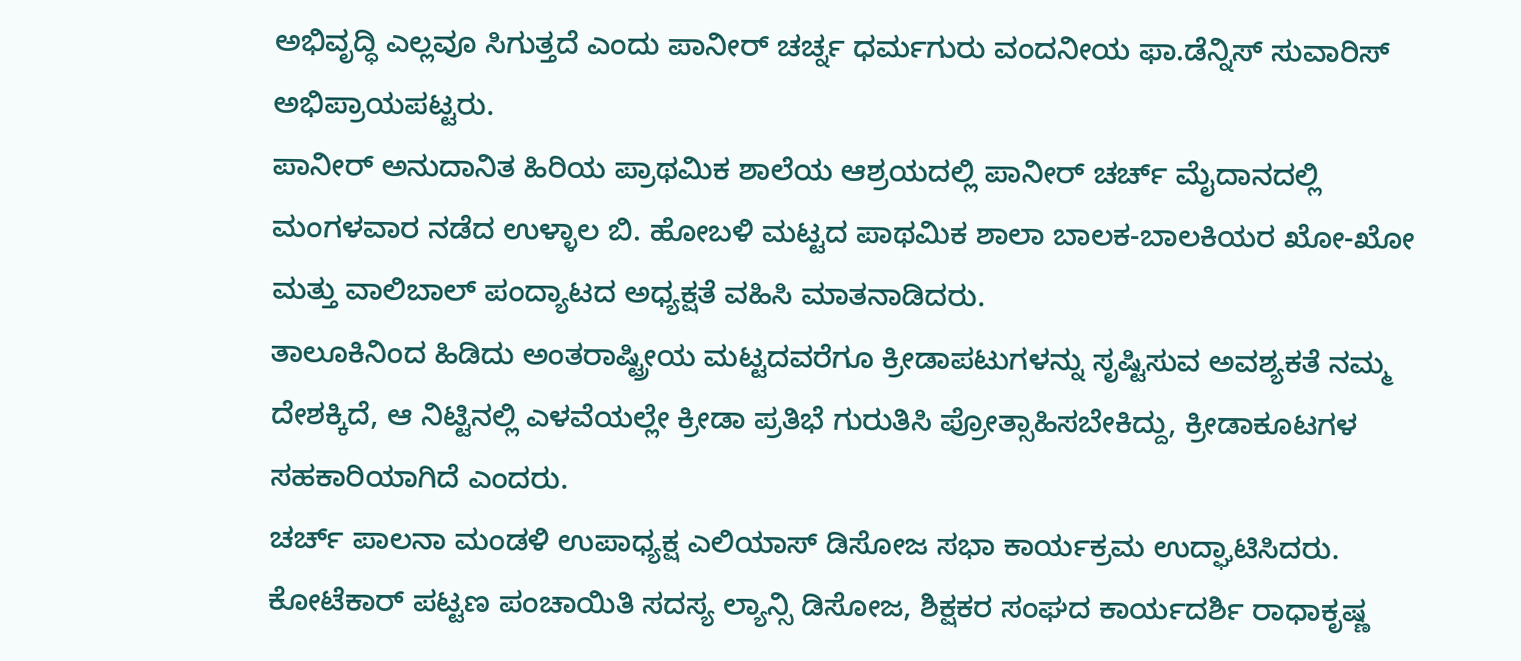ಅಭಿವೃದ್ಧಿ ಎಲ್ಲವೂ ಸಿಗುತ್ತದೆ ಎಂದು ಪಾನೀರ್ ಚರ್ಚ್ನ ಧರ್ಮಗುರು ವಂದನೀಯ ಫಾ.ಡೆನ್ನಿಸ್ ಸುವಾರಿಸ್ ಅಭಿಪ್ರಾಯಪಟ್ಟರು.
ಪಾನೀರ್ ಅನುದಾನಿತ ಹಿರಿಯ ಪ್ರಾಥಮಿಕ ಶಾಲೆಯ ಆಶ್ರಯದಲ್ಲಿ ಪಾನೀರ್ ಚರ್ಚ್ ಮೈದಾನದಲ್ಲಿ ಮಂಗಳವಾರ ನಡೆದ ಉಳ್ಳಾಲ ಬಿ. ಹೋಬಳಿ ಮಟ್ಟದ ಪಾಥಮಿಕ ಶಾಲಾ ಬಾಲಕ-ಬಾಲಕಿಯರ ಖೋ-ಖೋ ಮತ್ತು ವಾಲಿಬಾಲ್ ಪಂದ್ಯಾಟದ ಅಧ್ಯಕ್ಷತೆ ವಹಿಸಿ ಮಾತನಾಡಿದರು.
ತಾಲೂಕಿನಿಂದ ಹಿಡಿದು ಅಂತರಾಷ್ಟ್ರೀಯ ಮಟ್ಟದವರೆಗೂ ಕ್ರೀಡಾಪಟುಗಳನ್ನು ಸೃಷ್ಟಿಸುವ ಅವಶ್ಯಕತೆ ನಮ್ಮ ದೇಶಕ್ಕಿದೆ, ಆ ನಿಟ್ಟಿನಲ್ಲಿ ಎಳವೆಯಲ್ಲೇ ಕ್ರೀಡಾ ಪ್ರತಿಭೆ ಗುರುತಿಸಿ ಪ್ರೋತ್ಸಾಹಿಸಬೇಕಿದ್ದು, ಕ್ರೀಡಾಕೂಟಗಳ ಸಹಕಾರಿಯಾಗಿದೆ ಎಂದರು.
ಚರ್ಚ್ ಪಾಲನಾ ಮಂಡಳಿ ಉಪಾಧ್ಯಕ್ಷ ಎಲಿಯಾಸ್ ಡಿಸೋಜ ಸಭಾ ಕಾರ್ಯಕ್ರಮ ಉದ್ಘಾಟಿಸಿದರು. ಕೋಟೆಕಾರ್ ಪಟ್ಟಣ ಪಂಚಾಯಿತಿ ಸದಸ್ಯ ಲ್ಯಾನ್ಸಿ ಡಿಸೋಜ, ಶಿಕ್ಷಕರ ಸಂಘದ ಕಾರ್ಯದರ್ಶಿ ರಾಧಾಕೃಷ್ಣ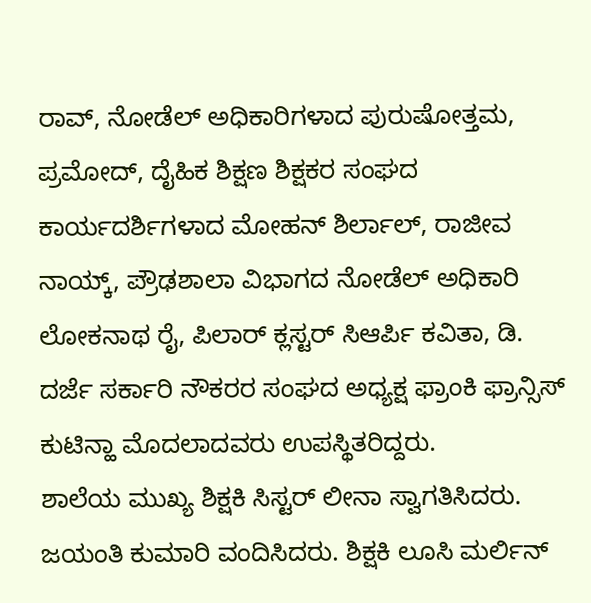ರಾವ್, ನೋಡೆಲ್ ಅಧಿಕಾರಿಗಳಾದ ಪುರುಷೋತ್ತಮ, ಪ್ರಮೋದ್, ದೈಹಿಕ ಶಿಕ್ಷಣ ಶಿಕ್ಷಕರ ಸಂಘದ ಕಾರ್ಯದರ್ಶಿಗಳಾದ ಮೋಹನ್ ಶಿರ್ಲಾಲ್, ರಾಜೀವ ನಾಯ್ಕ್, ಪ್ರೌಢಶಾಲಾ ವಿಭಾಗದ ನೋಡೆಲ್ ಅಧಿಕಾರಿ ಲೋಕನಾಥ ರೈ, ಪಿಲಾರ್ ಕ್ಲಸ್ಟರ್ ಸಿಆರ್ಪಿ ಕವಿತಾ, ಡಿ. ದರ್ಜೆ ಸರ್ಕಾರಿ ನೌಕರರ ಸಂಘದ ಅಧ್ಯಕ್ಷ ಫ್ರಾಂಕಿ ಫ್ರಾನ್ಸಿಸ್ ಕುಟಿನ್ಹಾ ಮೊದಲಾದವರು ಉಪಸ್ಥಿತರಿದ್ದರು.
ಶಾಲೆಯ ಮುಖ್ಯ ಶಿಕ್ಷಕಿ ಸಿಸ್ಟರ್ ಲೀನಾ ಸ್ವಾಗತಿಸಿದರು. ಜಯಂತಿ ಕುಮಾರಿ ವಂದಿಸಿದರು. ಶಿಕ್ಷಕಿ ಲೂಸಿ ಮರ್ಲಿನ್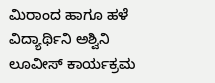ಮಿರಾಂದ ಹಾಗೂ ಹಳೆ ವಿದ್ಯಾರ್ಥಿನಿ ಅಶ್ವಿನಿ ಲೂವೀಸ್ ಕಾರ್ಯಕ್ರಮ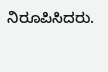ನಿರೂಪಿಸಿದರು.